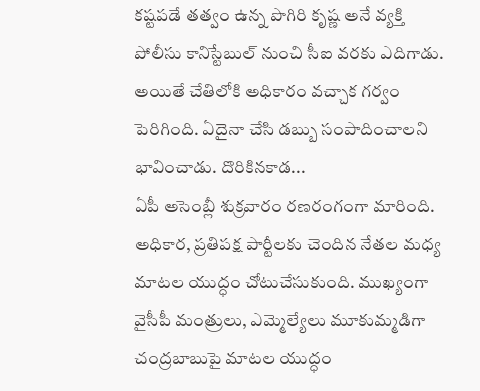కష్టపడే తత్వం ఉన్న పొగిరి కృష్ణ అనే వ్యక్తి పోలీసు కానిస్టేబుల్ నుంచి సీఐ వరకు ఎదిగాడు. అయితే చేతిలోకి అధికారం వచ్చాక గర్వం పెరిగింది. ఏదైనా చేసి డబ్బు సంపాదించాలని భావించాడు. దొరికినకాడ...
ఏపీ అసెంబ్లీ శుక్రవారం రణరంగంగా మారింది. అధికార, ప్రతిపక్ష పార్టీలకు చెందిన నేతల మధ్య మాటల యుద్ధం చోటుచేసుకుంది. ముఖ్యంగా వైసీపీ మంత్రులు, ఎమ్మెల్యేలు మూకుమ్మడిగా చంద్రబాబుపై మాటల యుద్ధం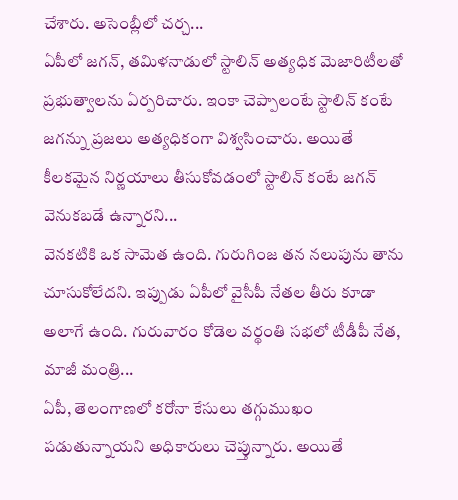చేశారు. అసెంబ్లీలో చర్చ...
ఏపీలో జగన్, తమిళనాడులో స్టాలిన్ అత్యధిక మెజారిటీలతో ప్రభుత్వాలను ఏర్పరిచారు. ఇంకా చెప్పాలంటే స్టాలిన్ కంటే జగన్ను ప్రజలు అత్యధికంగా విశ్వసించారు. అయితే కీలకమైన నిర్ణయాలు తీసుకోవడంలో స్టాలిన్ కంటే జగన్ వెనుకబడే ఉన్నారని...
వెనకటికి ఒక సామెత ఉంది. గురుగింజ తన నలుపును తాను చూసుకోలేదని. ఇప్పుడు ఏపీలో వైసీపీ నేతల తీరు కూడా అలాగే ఉంది. గురువారం కోడెల వర్థంతి సభలో టీడీపీ నేత, మాజీ మంత్రి...
ఏపీ, తెలంగాణలో కరోనా కేసులు తగ్గుముఖం పడుతున్నాయని అధికారులు చెప్తున్నారు. అయితే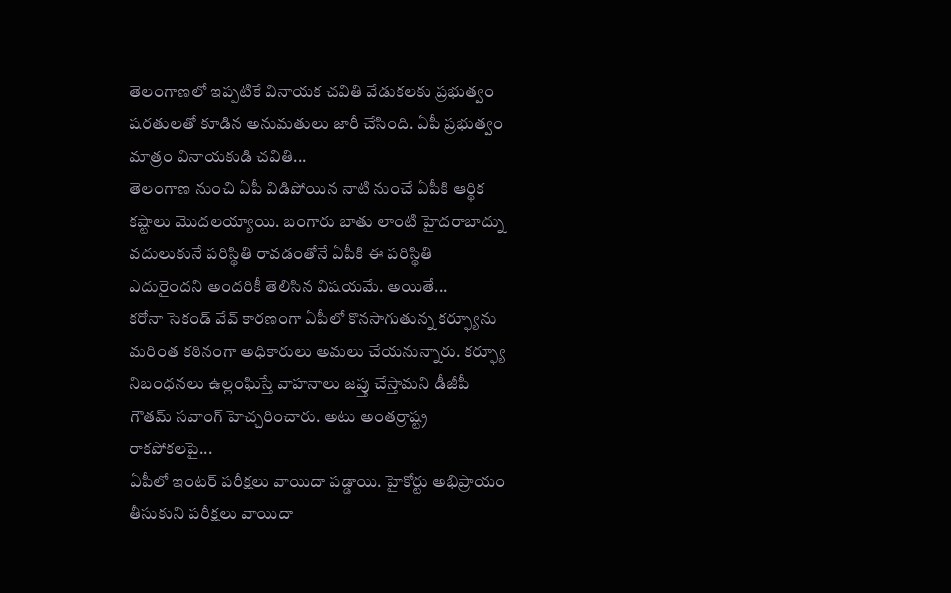తెలంగాణలో ఇప్పటికే వినాయక చవితి వేడుకలకు ప్రభుత్వం షరతులతో కూడిన అనుమతులు జారీ చేసింది. ఏపీ ప్రభుత్వం మాత్రం వినాయకుడి చవితి...
తెలంగాణ నుంచి ఏపీ విడిపోయిన నాటి నుంచే ఏపీకి ఆర్థిక కష్టాలు మొదలయ్యాయి. బంగారు బాతు లాంటి హైదరాబాద్ను వదులుకునే పరిస్థితి రావడంతోనే ఏపీకి ఈ పరిస్థితి ఎదురైందని అందరికీ తెలిసిన విషయమే. అయితే...
కరోనా సెకండ్ వేవ్ కారణంగా ఏపీలో కొనసాగుతున్న కర్ఫ్యూను మరింత కఠినంగా అధికారులు అమలు చేయనున్నారు. కర్ఫ్యూ నిబంధనలు ఉల్లంఘిస్తే వాహనాలు జప్తు చేస్తామని డీజీపీ గౌతమ్ సవాంగ్ హెచ్చరించారు. అటు అంతర్రాష్ట్ర రాకపోకలపై...
ఏపీలో ఇంటర్ పరీక్షలు వాయిదా పడ్డాయి. హైకోర్టు అభిప్రాయం తీసుకుని పరీక్షలు వాయిదా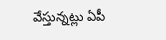వేస్తున్నట్లు ఏపీ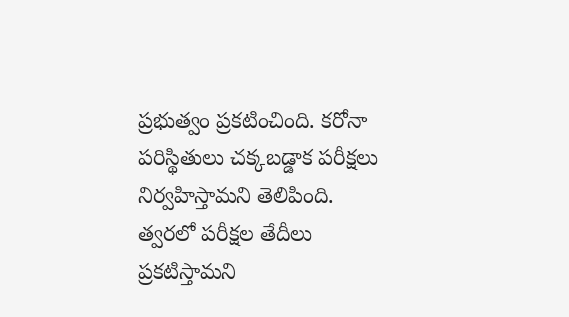ప్రభుత్వం ప్రకటించింది. కరోనా పరిస్థితులు చక్కబడ్డాక పరీక్షలు నిర్వహిస్తామని తెలిపింది. త్వరలో పరీక్షల తేదీలు ప్రకటిస్తామని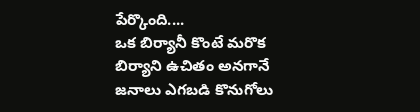పేర్కొంది....
ఒక బిర్యానీ కొంటే మరొక బిర్యాని ఉచితం అనగానే జనాలు ఎగబడి కొనుగోలు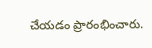చేయడం ప్రారంభించారు.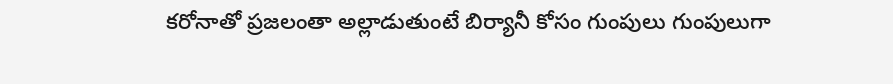కరోనాతో ప్రజలంతా అల్లాడుతుంటే బిర్యానీ కోసం గుంపులు గుంపులుగా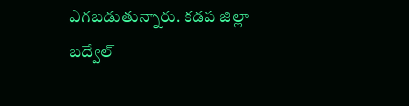ఎగబడుతున్నారు. కడప జిల్లా బద్వేల్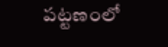పట్టణంలో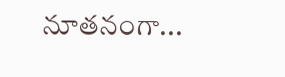నూతనంగా...